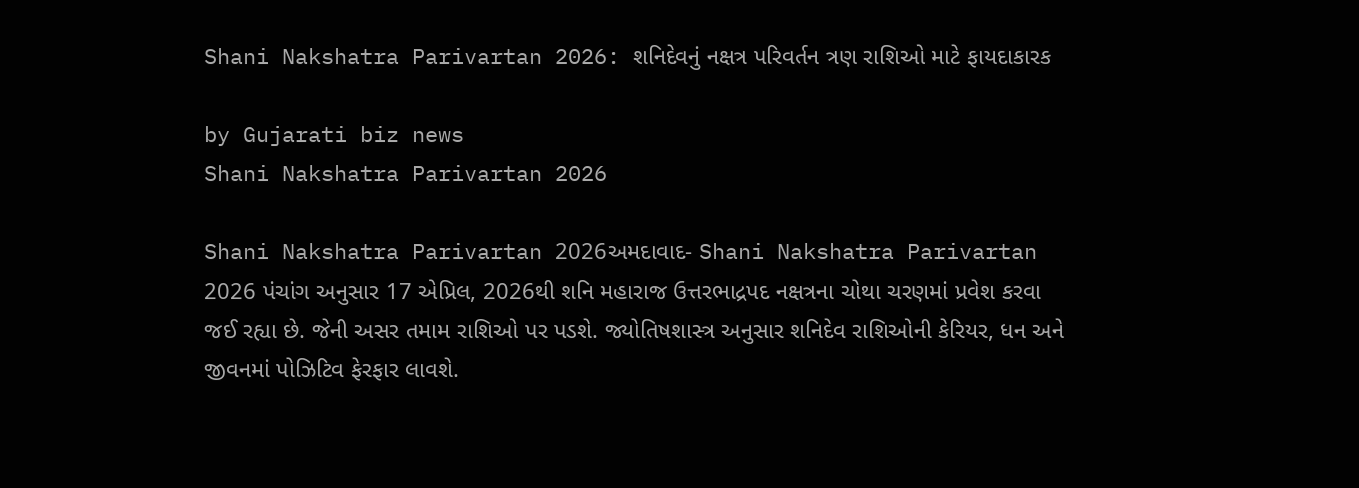Shani Nakshatra Parivartan 2026: શનિદેવનું નક્ષત્ર પરિવર્તન ત્રણ રાશિઓ માટે ફાયદાકારક

by Gujarati biz news
Shani Nakshatra Parivartan 2026

Shani Nakshatra Parivartan 2026અમદાવાદ- Shani Nakshatra Parivartan 2026 પંચાંગ અનુસાર 17 એપ્રિલ, 2026થી શનિ મહારાજ ઉત્તરભાદ્રપદ નક્ષત્રના ચોથા ચરણમાં પ્રવેશ કરવા જઈ રહ્યા છે. જેની અસર તમામ રાશિઓ પર પડશે. જ્યોતિષશાસ્ત્ર અનુસાર શનિદેવ રાશિઓની કેરિયર, ધન અને જીવનમાં પોઝિટિવ ફેરફાર લાવશે.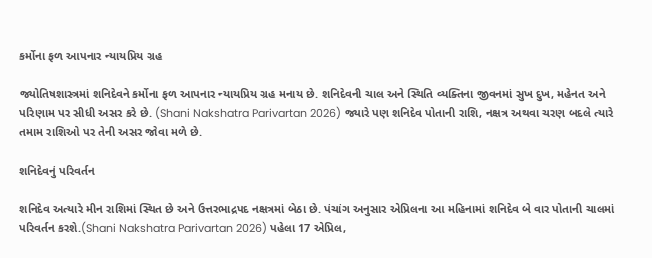કર્મોના ફળ આપનાર ન્યાયપ્રિય ગ્રહ

જ્યોતિષશાસ્ત્રમાં શનિદેવને કર્મોના ફળ આપનાર ન્યાયપ્રિય ગ્રહ મનાય છે. શનિદેવની ચાલ અને સ્થિતિ વ્યક્તિના જીવનમાં સુખ દુખ, મહેનત અને પરિણામ પર સીધી અસર કરે છે. (Shani Nakshatra Parivartan 2026) જ્યારે પણ શનિદેવ પોતાની રાશિ, નક્ષત્ર અથવા ચરણ બદલે ત્યારે તમામ રાશિઓ પર તેની અસર જોવા મળે છે.

શનિદેવનું પરિવર્તન

શનિદેવ અત્યારે મીન રાશિમાં સ્થિત છે અને ઉત્તરભાદ્રપદ નક્ષત્રમાં બેઠા છે. પંચાંગ અનુસાર એપ્રિલના આ મહિનામાં શનિદેવ બે વાર પોતાની ચાલમાં પરિવર્તન કરશે.(Shani Nakshatra Parivartan 2026) પહેલા 17 એપ્રિલ,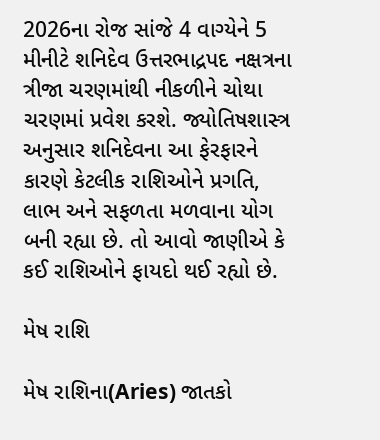2026ના રોજ સાંજે 4 વાગ્યેને 5 મીનીટે શનિદેવ ઉત્તરભાદ્રપદ નક્ષત્રના ત્રીજા ચરણમાંથી નીકળીને ચોથા ચરણમાં પ્રવેશ કરશે. જ્યોતિષશાસ્ત્ર અનુસાર શનિદેવના આ ફેરફારને કારણે કેટલીક રાશિઓને પ્રગતિ, લાભ અને સફળતા મળવાના યોગ બની રહ્યા છે. તો આવો જાણીએ કે કઈ રાશિઓને ફાયદો થઈ રહ્યો છે.

મેષ રાશિ

મેષ રાશિના(Aries) જાતકો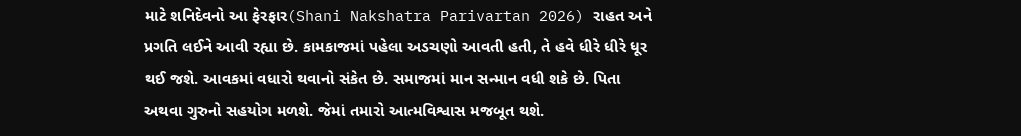માટે શનિદેવનો આ ફેરફાર(Shani Nakshatra Parivartan 2026) રાહત અને પ્રગતિ લઈને આવી રહ્યા છે. કામકાજમાં પહેલા અડચણો આવતી હતી, તે હવે ધીરે ધીરે ધૂર થઈ જશે. આવકમાં વધારો થવાનો સંકેત છે. સમાજમાં માન સન્માન વધી શકે છે. પિતા અથવા ગુરુનો સહયોગ મળશે. જેમાં તમારો આત્મવિશ્વાસ મજબૂત થશે.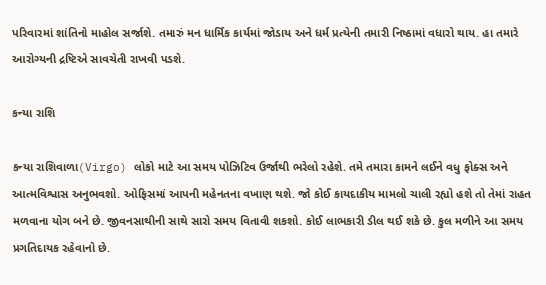પરિવારમાં શાંતિનો માહોલ સર્જાશે. તમારું મન ધાર્મિક કાર્યમાં જોડાય અને ધર્મ પ્રત્યેની તમારી નિષ્ઠામાં વધારો થાય. હા તમારે આરોગ્યની દ્રષ્ટિએ સાવચેતી રાખવી પડશે.

કન્યા રાશિ

કન્યા રાશિવાળા(Virgo) લોકો માટે આ સમય પોઝિટિવ ઉર્જાથી ભરેલો રહેશે. તમે તમારા કામને લઈને વધુ ફોક્સ અને આત્મવિશ્વાસ અનુભવશો. ઓફિસમાં આપની મહેનતના વખાણ થશે. જો કોઈ કાયદાકીય મામલો ચાલી રહ્યો હશે તો તેમાં રાહત મળવાના યોગ બને છે. જીવનસાથીની સાથે સારો સમય વિતાવી શકશો. કોઈ લાભકારી ડીલ થઈ શકે છે. કુલ મળીને આ સમય પ્રગતિદાયક રહેવાનો છે.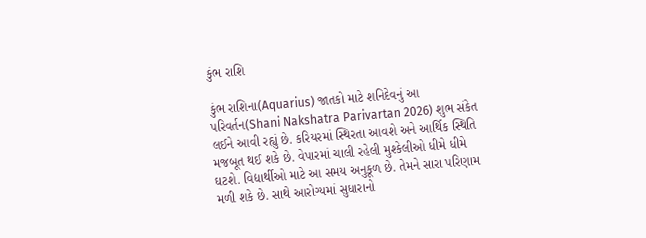કુંભ રાશિ

કુંભ રાશિના(Aquarius) જાતકો માટે શનિદેવનું આ પરિવર્તન(Shani Nakshatra Parivartan 2026) શુભ સંકેત લઈને આવી રહ્યું છે. કરિયરમાં સ્થિરતા આવશે અને આર્થિક સ્થિતિ મજબૂત થઈ શકે છે. વેપારમાં ચાલી રહેલી મુશ્કેલીઓ ધીમે ધીમે ઘટશે. વિદ્યાર્થીઓ માટે આ સમય અનુકૂળ છે. તેમને સારા પરિણામ મળી શકે છે. સાથે આરોગ્યમાં સુધારાનો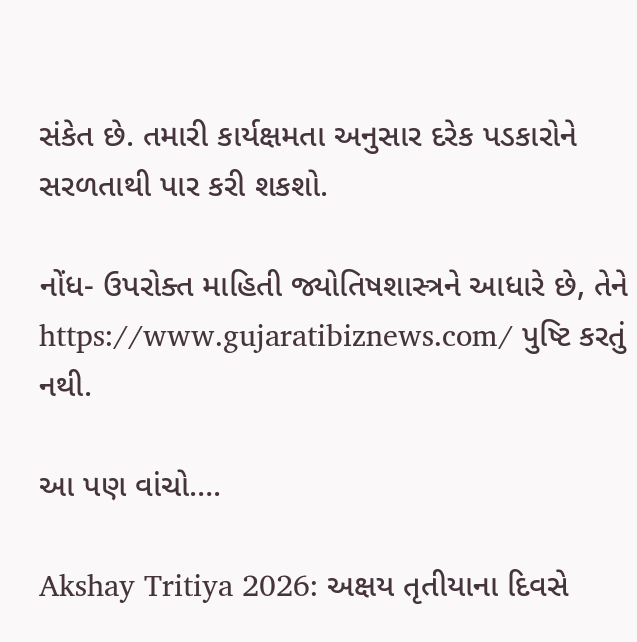સંકેત છે. તમારી કાર્યક્ષમતા અનુસાર દરેક પડકારોને સરળતાથી પાર કરી શકશો.

નોંધ- ઉપરોક્ત માહિતી જ્યોતિષશાસ્ત્રને આધારે છે, તેને https://www.gujaratibiznews.com/ પુષ્ટિ કરતું નથી.

આ પણ વાંચો….

Akshay Tritiya 2026: અક્ષય તૃતીયાના દિવસે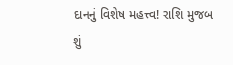દાનનું વિશેષ મહત્ત્વ! રાશિ મુજબ શું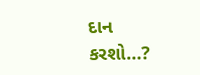દાન કરશો…?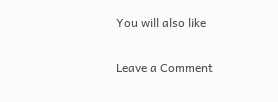You will also like

Leave a Comment